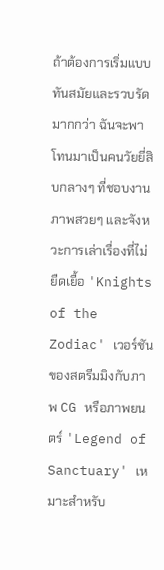ถ้าต้องการเริ่มแบบทันสมัยและรวบรัดมากกว่า ฉันจะพาโทนมาเป็นคนวัยยี่สิบกลางๆ ที่ชอบงานภาพสวยๆ และจังหวะการเล่าเรื่องที่ไม่ยืดเยื้อ 'Knights of the Zodiac' เวอร์ชันของสตรีมมิงกับภาพ CG หรือภาพยนตร์ 'Legend of Sanctuary' เหมาะสำหรับ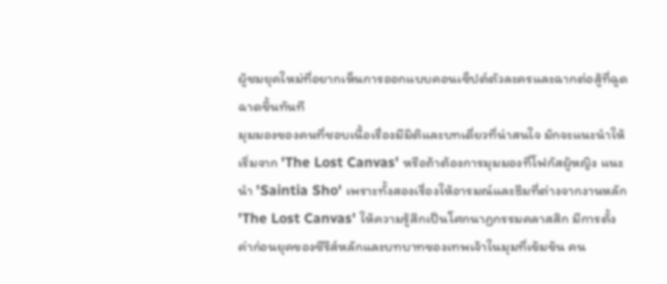ผู้ชมยุคใหม่ที่อยากเห็นการออกแบบคอนเซ็ปต์ตัวละครและฉากต่อสู้ที่ฉูดฉาดขึ้นทันที
มุมมองของคนที่ชอบเนื้อเรื่องมีมิติและบทเดี่ยวที่น่าสนใจ มักจะแนะนำให้เริ่มจาก 'The Lost Canvas' หรือถ้าต้องการมุมมองที่โฟกัสผู้หญิง แนะนำ 'Saintia Sho' เพราะทั้งสองเรื่องให้อารมณ์และธีมที่ต่างจากงานหลัก
'The Lost Canvas' ให้ความรู้สึกเป็นโศกนาฏกรรมคลาสสิก มีการตั้งค่าก่อนยุคของซีรีส์หลักและบทบาทของเทพเจ้าในมุมที่เข้มข้น คน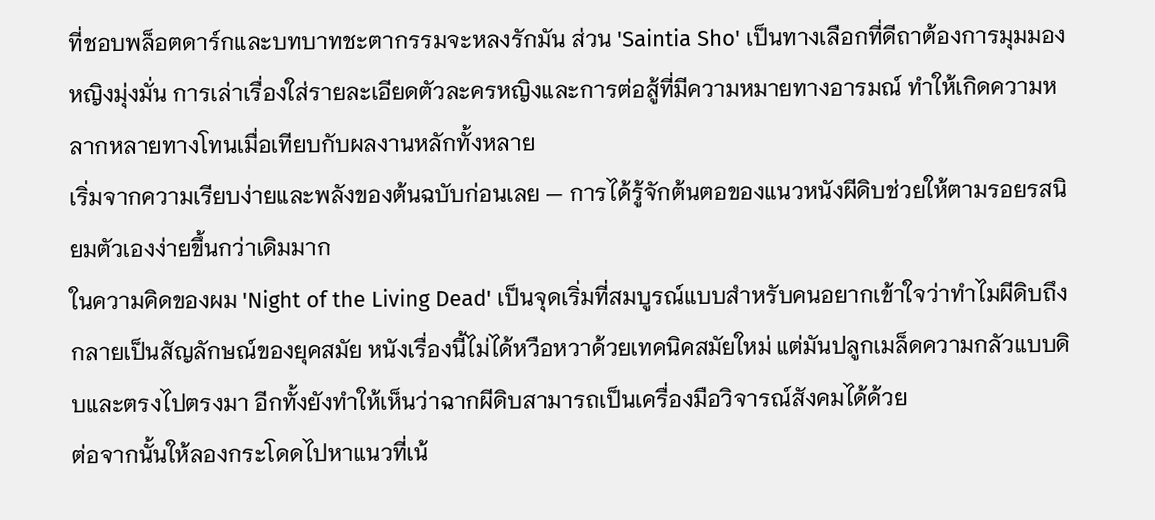ที่ชอบพล็อตดาร์กและบทบาทชะตากรรมจะหลงรักมัน ส่วน 'Saintia Sho' เป็นทางเลือกที่ดีถาต้องการมุมมองหญิงมุ่งมั่น การเล่าเรื่องใส่รายละเอียดตัวละครหญิงและการต่อสู้ที่มีความหมายทางอารมณ์ ทำให้เกิดความหลากหลายทางโทนเมื่อเทียบกับผลงานหลักทั้งหลาย
เริ่มจากความเรียบง่ายและพลังของต้นฉบับก่อนเลย — การได้รู้จักต้นตอของแนวหนังผีดิบช่วยให้ตามรอยรสนิยมตัวเองง่ายขึ้นกว่าเดิมมาก
ในความคิดของผม 'Night of the Living Dead' เป็นจุดเริ่มที่สมบูรณ์แบบสำหรับคนอยากเข้าใจว่าทำไมผีดิบถึงกลายเป็นสัญลักษณ์ของยุคสมัย หนังเรื่องนี้ไม่ได้หวือหวาด้วยเทคนิคสมัยใหม่ แต่มันปลูกเมล็ดความกลัวแบบดิบและตรงไปตรงมา อีกทั้งยังทำให้เห็นว่าฉากผีดิบสามารถเป็นเครื่องมือวิจารณ์สังคมได้ด้วย
ต่อจากนั้นให้ลองกระโดดไปหาแนวที่เน้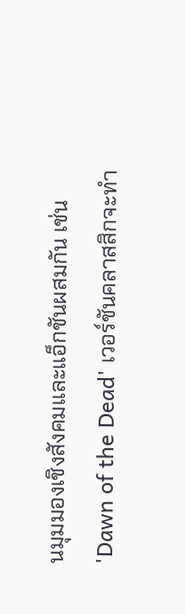นมุมมองเชิงสังคมและแอ็กชันผสมกัน เช่น 'Dawn of the Dead' เวอร์ชันคลาสสิกจะทำ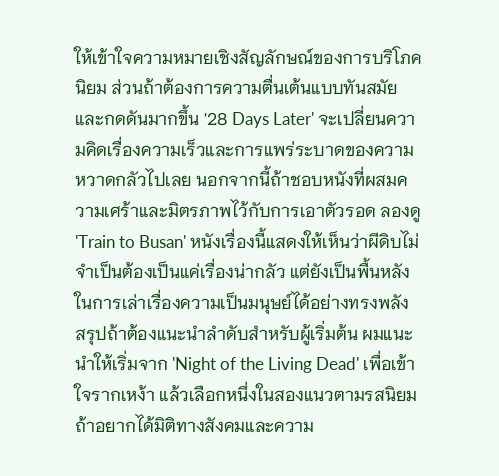ให้เข้าใจความหมายเชิงสัญลักษณ์ของการบริโภคนิยม ส่วนถ้าต้องการความตื่นเต้นแบบทันสมัยและกดดันมากขึ้น '28 Days Later' จะเปลี่ยนความคิดเรื่องความเร็วและการแพร่ระบาดของความหวาดกลัวไปเลย นอกจากนี้ถ้าชอบหนังที่ผสมความเศร้าและมิตรภาพไว้กับการเอาตัวรอด ลองดู 'Train to Busan' หนังเรื่องนี้แสดงให้เห็นว่าผีดิบไม่จำเป็นต้องเป็นแค่เรื่องน่ากลัว แต่ยังเป็นพื้นหลังในการเล่าเรื่องความเป็นมนุษย์ได้อย่างทรงพลัง
สรุปถ้าต้องแนะนำลำดับสำหรับผู้เริ่มต้น ผมแนะนำให้เริ่มจาก 'Night of the Living Dead' เพื่อเข้าใจรากเหง้า แล้วเลือกหนึ่งในสองแนวตามรสนิยม ถ้าอยากได้มิติทางสังคมและความ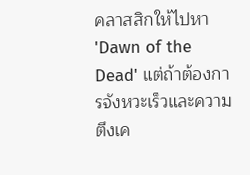คลาสสิกให้ไปหา 'Dawn of the Dead' แต่ถ้าต้องการจังหวะเร็วและความตึงเค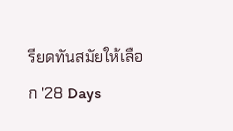รียดทันสมัยให้เลือก '28 Days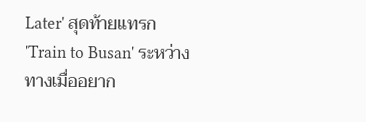Later' สุดท้ายแทรก 'Train to Busan' ระหว่างทางเมื่ออยาก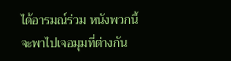ได้อารมณ์ร่วม หนังพวกนี้จะพาไปเจอมุมที่ต่างกัน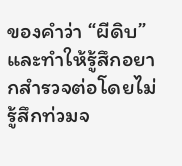ของคำว่า “ผีดิบ” และทำให้รู้สึกอยากสำรวจต่อโดยไม่รู้สึกท่วมจ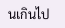นเกินไป